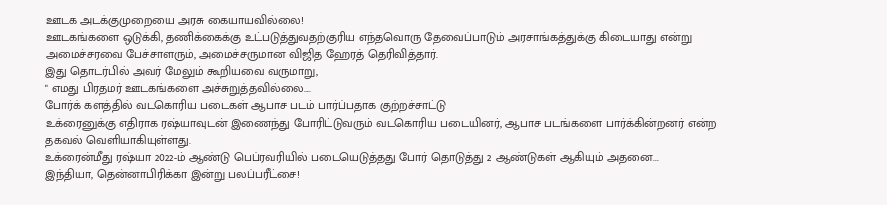ஊடக அடக்குமுறையை அரசு கையாயவில்லை!
ஊடகங்களை ஒடுக்கி, தணிக்கைக்கு உட்படுத்துவதற்குரிய எந்தவொரு தேவைப்பாடும் அரசாங்கத்துக்கு கிடையாது என்று அமைச்சரவை பேச்சாளரும், அமைச்சருமான விஜித ஹேரத் தெரிவித்தார்.
இது தொடர்பில் அவர் மேலும் கூறியவை வருமாறு,
" எமது பிரதமர் ஊடகங்களை அச்சுறுத்தவில்லை....
போர்க் களத்தில் வடகொரிய படைகள் ஆபாச படம் பார்ப்பதாக குற்றச்சாட்டு
உக்ரைனுக்கு எதிராக ரஷ்யாவுடன் இணைந்து போரிட்டுவரும் வடகொரிய படையினர், ஆபாச படங்களை பார்க்கின்றனர் என்ற தகவல் வெளியாகியுள்ளது.
உக்ரைன்மீது ரஷ்யா 2022-ம் ஆண்டு பெப்ரவரியில் படையெடுத்தது போர் தொடுத்து 2 ஆண்டுகள் ஆகியும் அதனை...
இந்தியா, தென்னாபிரிக்கா இன்று பலப்பரீட்சை!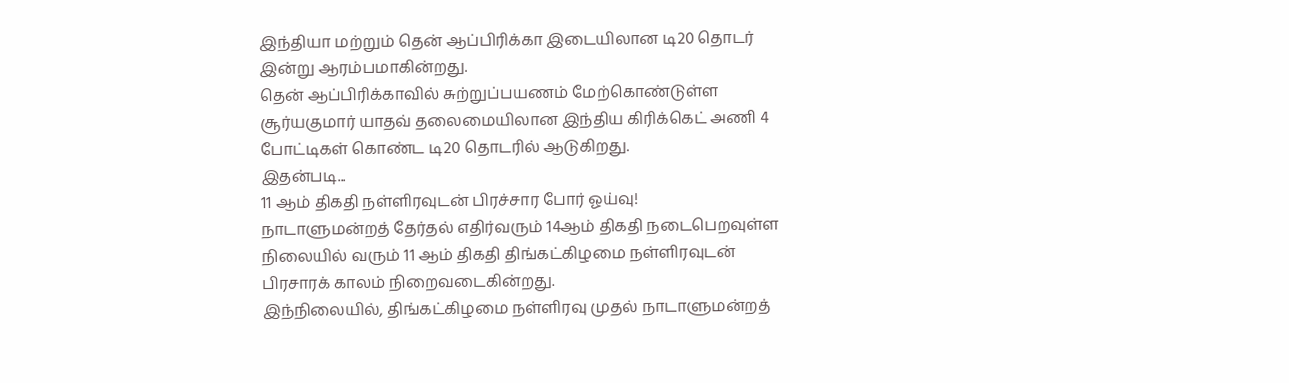இந்தியா மற்றும் தென் ஆப்பிரிக்கா இடையிலான டி20 தொடர் இன்று ஆரம்பமாகின்றது.
தென் ஆப்பிரிக்காவில் சுற்றுப்பயணம் மேற்கொண்டுள்ள சூர்யகுமார் யாதவ் தலைமையிலான இந்திய கிரிக்கெட் அணி 4 போட்டிகள் கொண்ட டி20 தொடரில் ஆடுகிறது.
இதன்படி...
11 ஆம் திகதி நள்ளிரவுடன் பிரச்சார போர் ஓய்வு!
நாடாளுமன்றத் தேர்தல் எதிர்வரும் 14ஆம் திகதி நடைபெறவுள்ள நிலையில் வரும் 11 ஆம் திகதி திங்கட்கிழமை நள்ளிரவுடன் பிரசாரக் காலம் நிறைவடைகின்றது.
இந்நிலையில், திங்கட்கிழமை நள்ளிரவு முதல் நாடாளுமன்றத்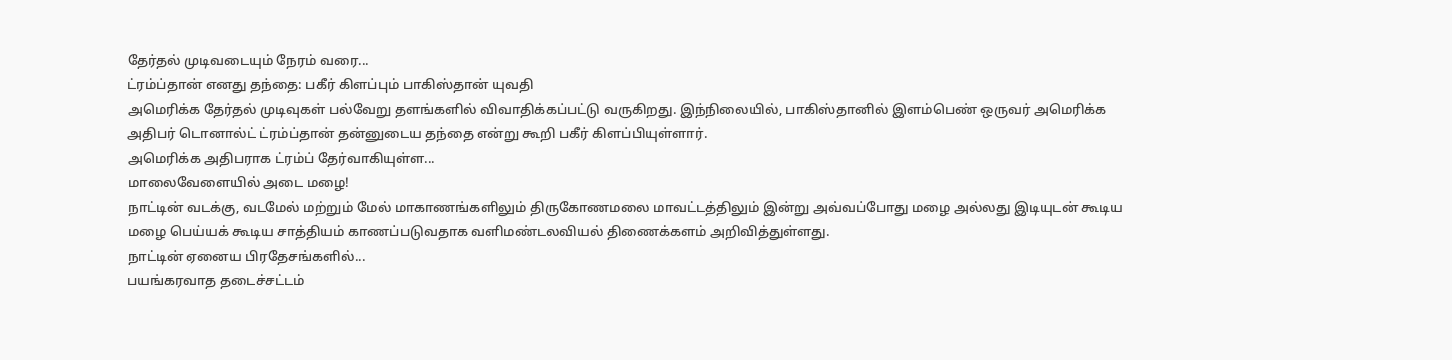தேர்தல் முடிவடையும் நேரம் வரை...
ட்ரம்ப்தான் எனது தந்தை: பகீர் கிளப்பும் பாகிஸ்தான் யுவதி
அமெரிக்க தேர்தல் முடிவுகள் பல்வேறு தளங்களில் விவாதிக்கப்பட்டு வருகிறது. இந்நிலையில், பாகிஸ்தானில் இளம்பெண் ஒருவர் அமெரிக்க அதிபர் டொனால்ட் ட்ரம்ப்தான் தன்னுடைய தந்தை என்று கூறி பகீர் கிளப்பியுள்ளார்.
அமெரிக்க அதிபராக ட்ரம்ப் தேர்வாகியுள்ள...
மாலைவேளையில் அடை மழை!
நாட்டின் வடக்கு, வடமேல் மற்றும் மேல் மாகாணங்களிலும் திருகோணமலை மாவட்டத்திலும் இன்று அவ்வப்போது மழை அல்லது இடியுடன் கூடிய மழை பெய்யக் கூடிய சாத்தியம் காணப்படுவதாக வளிமண்டலவியல் திணைக்களம் அறிவித்துள்ளது.
நாட்டின் ஏனைய பிரதேசங்களில்...
பயங்கரவாத தடைச்சட்டம்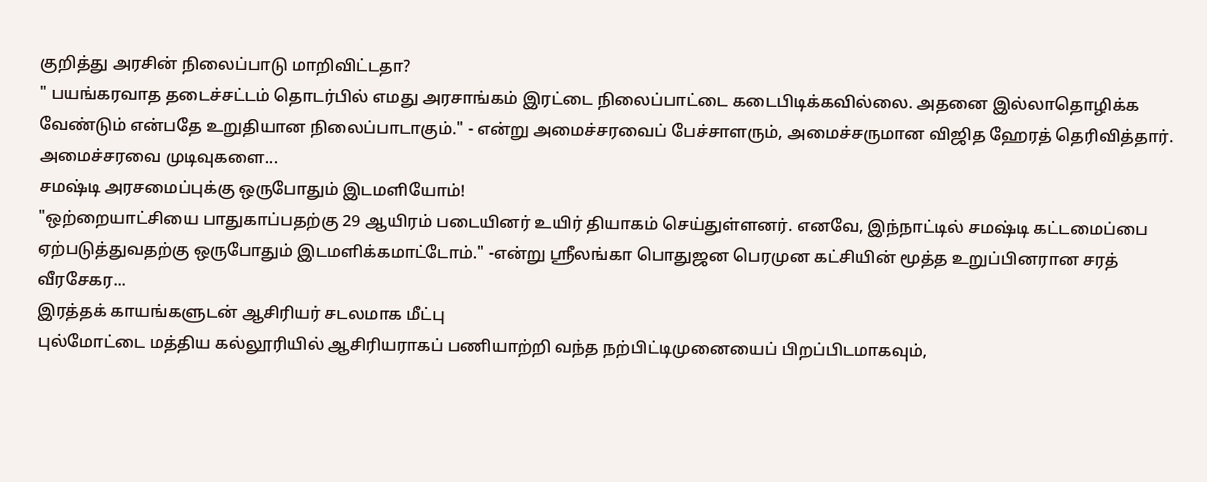குறித்து அரசின் நிலைப்பாடு மாறிவிட்டதா?
" பயங்கரவாத தடைச்சட்டம் தொடர்பில் எமது அரசாங்கம் இரட்டை நிலைப்பாட்டை கடைபிடிக்கவில்லை. அதனை இல்லாதொழிக்க வேண்டும் என்பதே உறுதியான நிலைப்பாடாகும்." - என்று அமைச்சரவைப் பேச்சாளரும், அமைச்சருமான விஜித ஹேரத் தெரிவித்தார்.
அமைச்சரவை முடிவுகளை...
சமஷ்டி அரசமைப்புக்கு ஒருபோதும் இடமளியோம்!
"ஒற்றையாட்சியை பாதுகாப்பதற்கு 29 ஆயிரம் படையினர் உயிர் தியாகம் செய்துள்ளனர். எனவே, இந்நாட்டில் சமஷ்டி கட்டமைப்பை ஏற்படுத்துவதற்கு ஒருபோதும் இடமளிக்கமாட்டோம்." -என்று ஸ்ரீலங்கா பொதுஜன பெரமுன கட்சியின் மூத்த உறுப்பினரான சரத் வீரசேகர...
இரத்தக் காயங்களுடன் ஆசிரியர் சடலமாக மீட்பு
புல்மோட்டை மத்திய கல்லூரியில் ஆசிரியராகப் பணியாற்றி வந்த நற்பிட்டிமுனையைப் பிறப்பிடமாகவும்,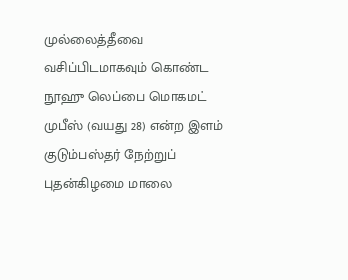முல்லைத்தீவை வசிப்பிடமாகவும் கொண்ட நூஹு லெப்பை மொகமட் முபீஸ் (வயது 28) என்ற இளம் குடும்பஸ்தர் நேற்றுப் புதன்கிழமை மாலை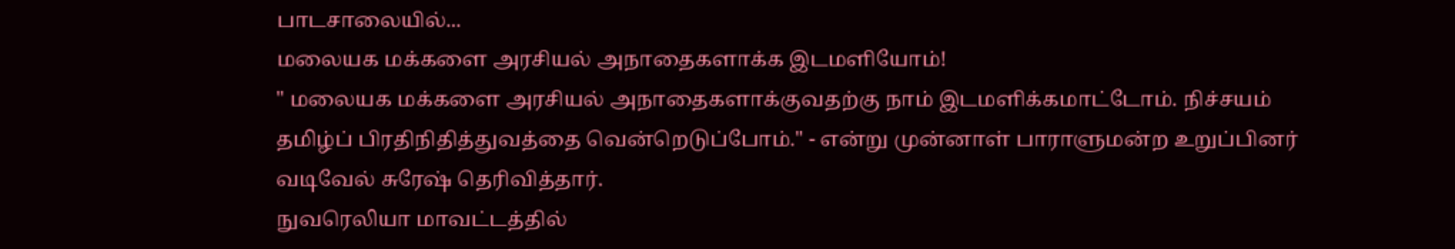பாடசாலையில்...
மலையக மக்களை அரசியல் அநாதைகளாக்க இடமளியோம்!
" மலையக மக்களை அரசியல் அநாதைகளாக்குவதற்கு நாம் இடமளிக்கமாட்டோம். நிச்சயம் தமிழ்ப் பிரதிநிதித்துவத்தை வென்றெடுப்போம்." - என்று முன்னாள் பாராளுமன்ற உறுப்பினர் வடிவேல் சுரேஷ் தெரிவித்தார்.
நுவரெலியா மாவட்டத்தில்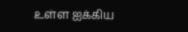உள்ள ஐக்கிய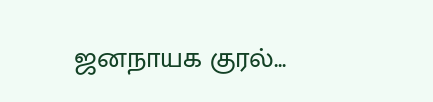ஜனநாயக குரல்...